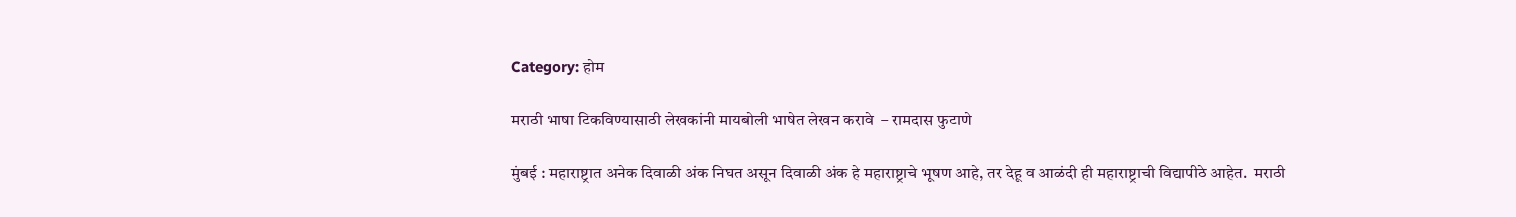Category: होम

मराठी भाषा टिकविण्यासाठी लेखकांनी मायबोली भाषेत लेखन करावे  – रामदास फुटाणे

मुंबई : महाराष्ट्रात अनेक दिवाळी अंक निघत असून दिवाळी अंक हे महाराष्ट्राचे भूषण आहे, तर देहू व आळंदी ही महाराष्ट्राची विद्यापीठे आहेत.  मराठी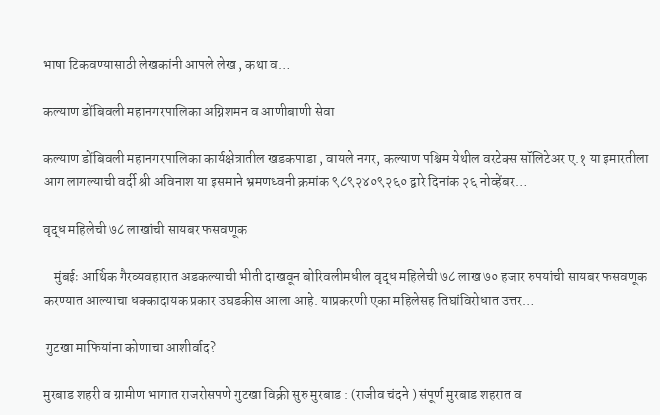भाषा टिकवण्यासाठी लेखकांनी आपले लेख , कथा व…

कल्याण डोंबिवली महानगरपालिका अग्निशमन व आणीबाणी सेवा

कल्याण डोंबिवली महानगरपालिका कार्यक्षेत्रातील खडकपाडा , वायले नगर, कल्याण पश्चिम येथील वरटेक्स सॉलिटेअर ए.१ या इमारतीला आग लागल्याची वर्दी श्री अविनाश या इसमाने भ्रमणध्वनी क्रमांक ९८९२४०९२६० द्वारे दिनांक २६ नोव्हेंबर…

वृद्ध महिलेची ७८ लाखांची सायबर फसवणूक

    मुंबईः आर्थिक गैरव्यवहारात अडकल्याची भीती दाखवून बोरिवलीमधील वृद्ध महिलेची ७८ लाख ७० हजार रुपयांची सायबर फसवणूक करण्यात आल्याचा धक्कादायक प्रकार उघडकीस आला आहे. याप्रकरणी एका महिलेसह तिघांविरोधात उत्तर…

 गुटखा माफियांना कोणाचा आशीर्वाद?

मुरबाड शहरी व ग्रामीण भागात राजरोसपणे गुटखा विक्री सुरु मुरबाड : (राजीव चंदने ) संपूर्ण मुरबाड शहरात व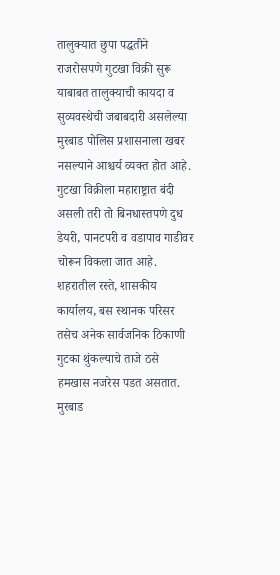तालुक्यात छुपा पद्धतीने राजरोसपणे गुटखा विक्री सुरू याबाबत तालुक्याची कायदा व सुव्यवस्थेची जबाबदारी असलेल्या मुरबाड पोलिस प्रशासनाला खबर नसल्याने आश्चर्य व्यक्त होत आहे. गुटखा विक्रीला महाराष्ट्रात बंदी असली तरी तो बिनधास्तपणे दुध डेयरी, पानटपरी व वडापाव गाडीवर चोरून विकला जात आहे. शहरातील रस्ते, शासकीय कार्यालय, बस स्थानक परिसर तसेच अनेक सार्वजनिक ठिकाणी गुटका थुंकल्याचे ताजे ठसे हमखास नजरेस पडत असतात. मुरबाड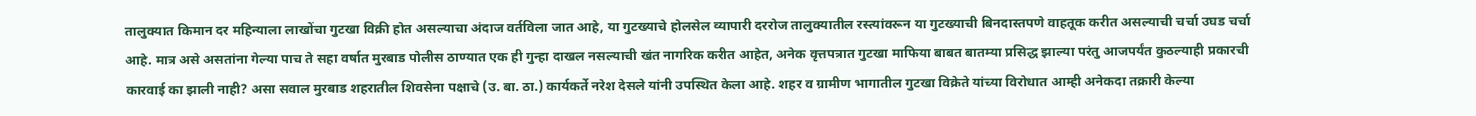तालुक्यात किमान दर महिन्याला लाखोंचा गुटखा विक्री होत असल्याचा अंदाज वर्तविला जात आहे, या गुटख्याचे होलसेल व्यापारी दररोज तालुक्यातील रस्त्यांवरून या गुटख्याची बिनदास्तपणे वाहतूक करीत असल्याची चर्चा उघड चर्चा आहे. मात्र असे असतांना गेल्या पाच ते सहा वर्षात मुरबाड पोलीस ठाण्यात एक ही गुन्हा दाखल नसल्याची खंत नागरिक करीत आहेत, अनेक वृत्तपत्रात गुटखा माफिया बाबत बातम्या प्रसिद्ध झाल्या परंतु आजपर्यंत कुठल्याही प्रकारची कारवाई का झाली नाही? असा सवाल मुरबाड शहरातील शिवसेना पक्षाचे (उ. बा. ठा.) कार्यकर्ते नरेश देसले यांनी उपस्थित केला आहे. शहर व ग्रामीण भागातील गुटखा विक्रेते यांच्या विरोधात आम्ही अनेकदा तक्रारी केल्या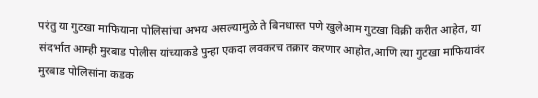परंतु या गुटखा माफियाना पोलिसांचा अभय असल्यामुळे ते बिनधास्त पणे खुलेआम गुटखा विक्री करीत आहेत, या संदर्भात आम्ही मुरबाड पोलीस यांच्याकडे पुन्हा एकदा लवकरच तक्रार करणार आहोत,आणि त्या गुटखा माफियावंर मुरबाड पोलिसांना कडक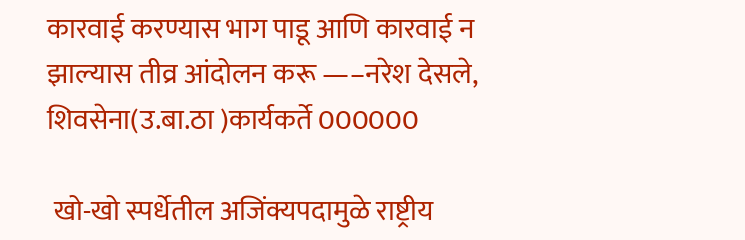कारवाई करण्यास भाग पाडू आणि कारवाई न झाल्यास तीव्र आंदोलन करू —–नरेश देसले, शिवसेना(उ.बा.ठा )कार्यकर्ते 000000

 खो-खो स्पर्धेतील अजिंक्यपदामुळे राष्ट्रीय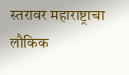स्तरावर महाराष्ट्राचा लौकिक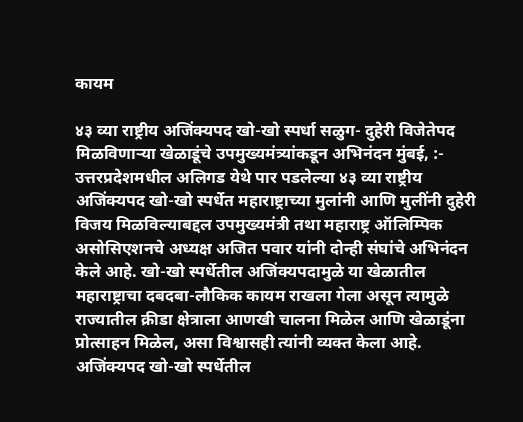कायम

४३ व्या राष्ट्रीय अजिंक्यपद खो-खो स्पर्धा सळुग- दुहेरी विजेतेपद मिळविणाऱ्या खेळाडूंचे उपमुख्यमंत्र्यांकडून अभिनंदन मुंबई, :- उत्तरप्रदेशमधील अलिगड येथे पार पडलेल्या ४३ व्या राष्ट्रीय अजिंक्यपद खो-खो स्पर्धेत महाराष्ट्राच्या मुलांनी आणि मुलींनी दुहेरी विजय मिळविल्याबद्दल उपमुख्यमंत्री तथा महाराष्ट्र ऑलिम्पिक असोसिएशनचे अध्यक्ष अजित पवार यांनी दोन्ही संघांचे अभिनंदन केले आहे. खो-खो स्पर्धेतील अजिंक्यपदामुळे या खेळातील महाराष्ट्राचा दबदबा-लौकिक कायम राखला गेला असून त्यामुळे राज्यातील क्रीडा क्षेत्राला आणखी चालना मिळेल आणि खेळाडूंना प्रोत्साहन मिळेल, असा विश्वासही त्यांनी व्यक्त केला आहे. अजिंक्यपद खो-खो स्पर्धेतील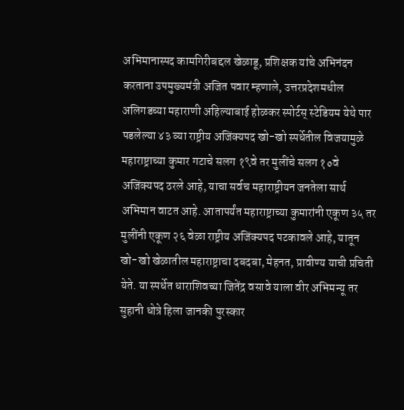अभिमानास्पद कामगिरीबद्दल खेळाडू, प्रशिक्षक यांचे अभिनंदन करताना उपमुख्यमंत्री अजित पवार म्हणाले, उत्तरप्रदेशमधील अलिगडच्या महाराणी अहिल्याबाई होळकर स्पोर्टस्‌‍ स्टेडियम येथे पार पडलेल्या ४३ व्या राष्ट्रीय अजिंक्यपद खो-खो स्पर्धेतील विजयामुळे महाराष्ट्राच्या कुमार गटाचे सलग १९वे तर मुलींचे सलग १०वे अजिंक्यपद ठरले आहे, याचा सर्वच महाराष्ट्रीयन जनतेला सार्थ अभिमान वाटत आहे. आतापर्यंत महाराष्ट्राच्या कुमारांनी एकूण ३५ तर मुलींनी एकूण २६ वेळा राष्ट्रीय अजिंक्यपद पटकावले आहे, यातून खो-खो खेळातील महाराष्ट्राचा दबदबा, मेहनत, प्रावीण्य याची प्रचिती येते. या स्पर्धेत धाराशिवच्या जितेंद्र वसावे याला वीर अभिमन्यू तर सुहानी धोत्रे हिला जानकी पुरस्कार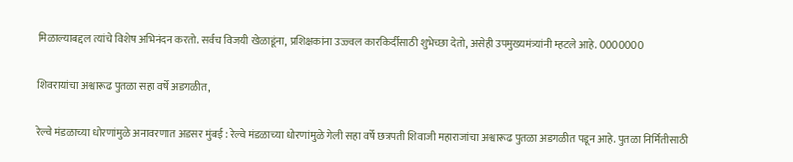मिळाल्याबद्दल त्यांचे विशेष अभिनंदन करतो. सर्वच विजयी खेळाडूंना, प्रशिक्षकांना उज्ज्वल कारकिर्दीसाठी शुभेच्छा देतो, असेही उपमुख्यमंत्र्यांनी म्हटले आहे. 0000000

शिवरायांचा अश्वारूढ पुतळा सहा वर्षे अडगळीत,

रेल्वे मंडळाच्या धोरणांमुळे अनावरणात अडसर मुंबई : रेल्वे मंडळाच्या धोरणांमुळे गेली सहा वर्षे छत्रपती शिवाजी महाराजांचा अश्वारूढ पुतळा अडगळीत पडून आहे. पुतळा निर्मितीसाठी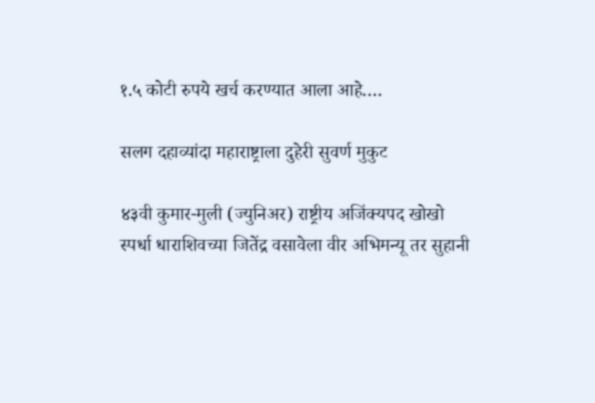१.५ कोटी रुपये खर्च करण्यात आला आहे.…

सलग दहाव्यांदा महाराष्ट्राला दुहेरी सुवर्ण मुकुट

४३वी कुमार-मुली (ज्युनिअर) राष्ट्रीय अजिंक्यपद खोखो स्पर्धा धाराशिवच्या जितेंद्र वसावेला वीर अभिमन्यू तर सुहानी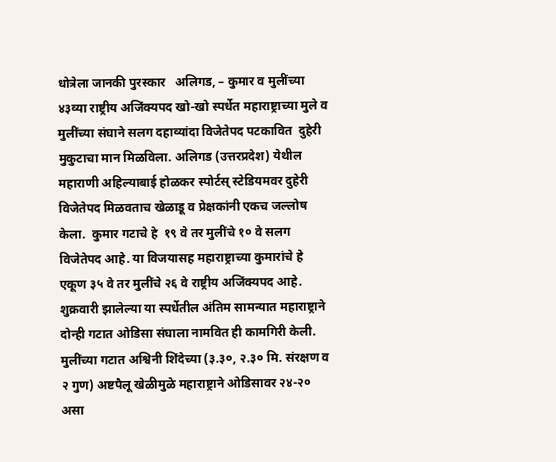धोत्रेला जानकी पुरस्कार   अलिगड, – कुमार व मुलींच्या ४३व्या राष्ट्रीय अजिंक्यपद खो-खो स्पर्धेत महाराष्ट्राच्या मुले व  मुलींच्या संघाने सलग दहाव्यांदा विजेतेपद पटकावित  दुहेरी मुकुटाचा मान मिळविला. अलिगड (उत्तरप्रदेश) येथील महाराणी अहिल्याबाई होळकर स्पोर्टस्‌‍ स्टेडियमवर दुहेरी विजेतेपद मिळवताच खेळाडू व प्रेक्षकांनी एकच जल्लोष केला.  कुमार गटाचे हे  १९ वे तर मुलींचे १० वे सलग विजेतेपद आहे. या विजयासह महाराष्ट्राच्या कुमारांचे हे एकूण ३५ वे तर मुलींचे २६ वे राष्ट्रीय अजिंक्यपद आहे. शुक्रवारी झालेल्या या स्पर्धेतील अंतिम सामन्यात महाराष्ट्राने दोन्ही गटात ओडिसा संघाला नामवित ही कामगिरी केली. मुलींच्या गटात अश्विनी शिंदेच्या (३.३०, २.३० मि. संरक्षण व २ गुण) अष्टपैलू खेळीमुळे महाराष्ट्राने ओडिसावर २४-२० असा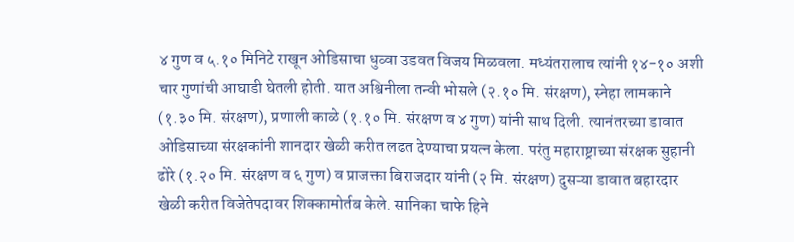४ गुण व ५.१० मिनिटे राखून ओडिसाचा धुव्वा उडवत विजय मिळवला. मध्यंतरालाच त्यांनी १४-१० अशी चार गुणांची आघाडी घेतली होती. यात अश्विनीला तन्वी भोसले (२.१० मि. संरक्षण), स्नेहा लामकाने (१.३० मि. संरक्षण), प्रणाली काळे (१.१० मि. संरक्षण व ४ गुण) यांनी साथ दिली. त्यानंतरच्या डावात ओडिसाच्या संरक्षकांनी शानदार खेळी करीत लढत देण्याचा प्रयत्न केला. परंतु महाराष्ट्राच्या संरक्षक सुहानी ढोरे (१.२० मि. संरक्षण व ६ गुण) व प्राजक्ता बिराजदार यांनी (२ मि. संरक्षण) दुसऱ्या डावात बहारदार खेळी करीत विजेतेपदावर शिक्कामोर्तब केले. सानिका चाफे हिने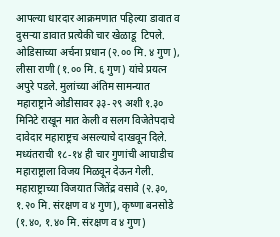आपल्या धारदार आक्रमणात पहिल्या डावात व दुसऱ्या डावात प्रत्येकी चार खेळाडू  टिपले. ओडिसाच्या अर्चना प्रधान (२.०० मि. ४ गुण ), लीसा राणी (१.०० मि. ६ गुण) यांचे प्रयत्न अपुरे पडले. मुलांच्या अंतिम सामन्यात महाराष्ट्राने ओडीसावर ३३-२९ अशी १.३० मिनिटे राखून मात केली व सलग विजेतेपदाचे दावेदार महाराष्ट्रच असल्याचे दाखवून दिले. मध्यंतराची १८-१४ ही चार गुणांची आघाडीच महाराष्ट्राला विजय मिळवून देऊन गेली. महाराष्ट्राच्या विजयात जितेंद्र वसावे (२.३०, १.२० मि. संरक्षण व ४ गुण), कृष्णा बनसोडे (१.४०, १.४० मि. संरक्षण व ४ गुण)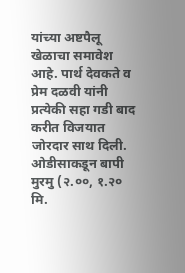यांच्या अष्टपैलू खेळाचा समावेश आहे. पार्थ देवकते व प्रेम दळवी यांनी प्रत्येकी सहा गडी बाद करीत विजयात जोरदार साथ दिली. ओडीसाकडून बापी मुरमु (२.००, १.२० मि.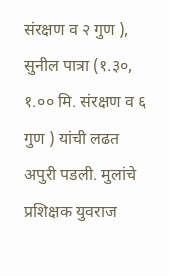संरक्षण व २ गुण ), सुनील पात्रा (१.३०, १.०० मि. संरक्षण व ६ गुण ) यांची लढत अपुरी पडली. मुलांचे प्रशिक्षक युवराज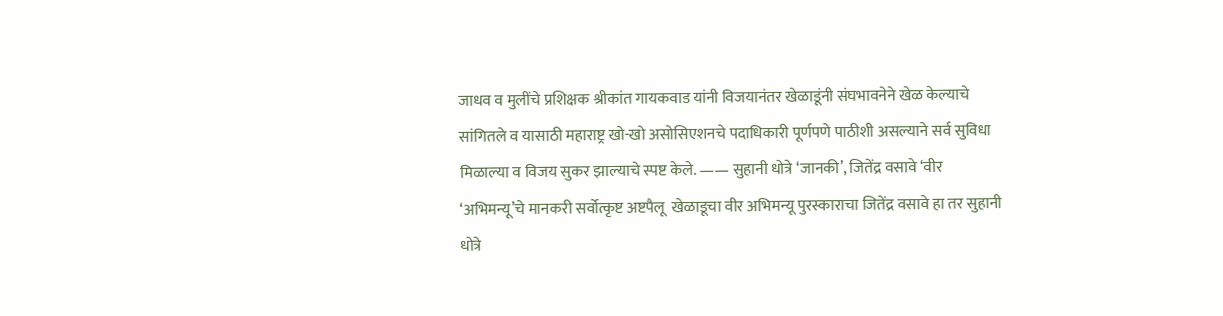जाधव व मुलींचे प्रशिक्षक श्रीकांत गायकवाड यांनी विजयानंतर खेळाडूंनी संघभावनेने खेळ केल्याचे सांगितले व यासाठी महाराष्ट्र खो-खो असोसिएशनचे पदाधिकारी पूर्णपणे पाठीशी असल्याने सर्व सुविधा मिळाल्या व विजय सुकर झाल्याचे स्पष्ट केले. —— सुहानी धोत्रे ‘जानकी’, जितेंद्र वसावे ‘वीर ‘अभिमन्यू’चे मानकरी सर्वोत्कृष्ट अष्टपैलू  खेळाडूचा वीर अभिमन्यू पुरस्काराचा जितेंद्र वसावे हा तर सुहानी धोत्रे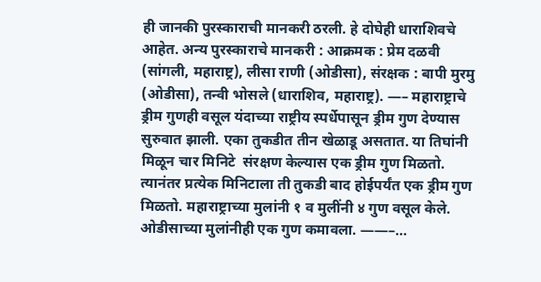ही जानकी पुरस्काराची मानकरी ठरली. हे दोघेही धाराशिवचे आहेत. अन्य पुरस्काराचे मानकरी : आक्रमक : प्रेम दळवी (सांगली, महाराष्ट्र), लीसा राणी (ओडीसा), संरक्षक : बापी मुरमु (ओडीसा), तन्वी भोसले (धाराशिव, महाराष्ट्र). —– महाराष्ट्राचे ड्रीम गुणही वसूल यंदाच्या राष्ट्रीय स्पर्धेपासून ड्रीम गुण देण्यास सुरुवात झाली. एका तुकडीत तीन खेळाडू असतात. या तिघांनी मिळून चार मिनिटे  संरक्षण केल्यास एक ड्रीम गुण मिळतो.  त्यानंतर प्रत्येक मिनिटाला ती तुकडी बाद होईपर्यंत एक ड्रीम गुण मिळतो. महाराष्ट्राच्या मुलांनी १ व मुलींनी ४ गुण वसूल केले. ओडीसाच्या मुलांनीही एक गुण कमावला. ——–…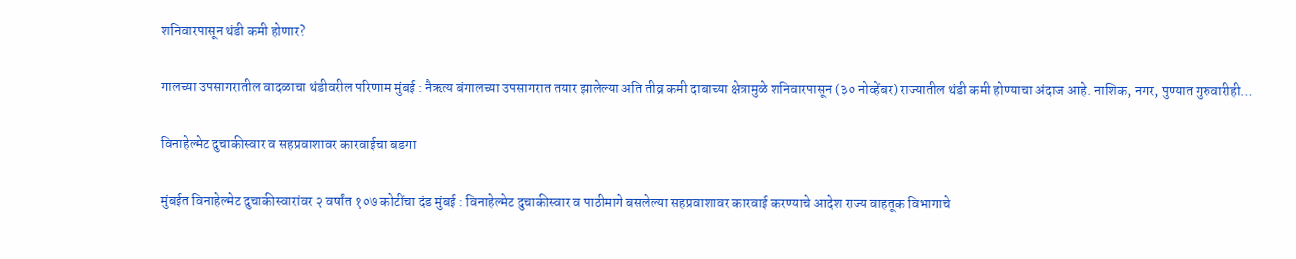शनिवारपासून थंडी कमी होणार?

गालच्या उपसागरातील वादळाचा थंडीवरील परिणाम मुंबई : नैऋत्य बंगालच्या उपसागरात तयार झालेल्या अति तीव्र कमी दाबाच्या क्षेत्रामुळे शनिवारपासून (३० नोव्हेंबर) राज्यातील थंडी कमी होण्याचा अंदाज आहे. नाशिक, नगर, पुण्यात गुरुवारीही…

विनाहेल्मेट दुचाकीस्वार व सहप्रवाशावर कारवाईचा बडगा

मुंबईत विनाहेल्मेट दुचाकीस्वारांवर २ वर्षांत १०७ कोटींचा दंड मुंबई : विनाहेल्मेट दुचाकीस्वार व पाठीमागे बसलेल्या सहप्रवाशावर कारवाई करण्याचे आदेश राज्य वाहतूक विभागाचे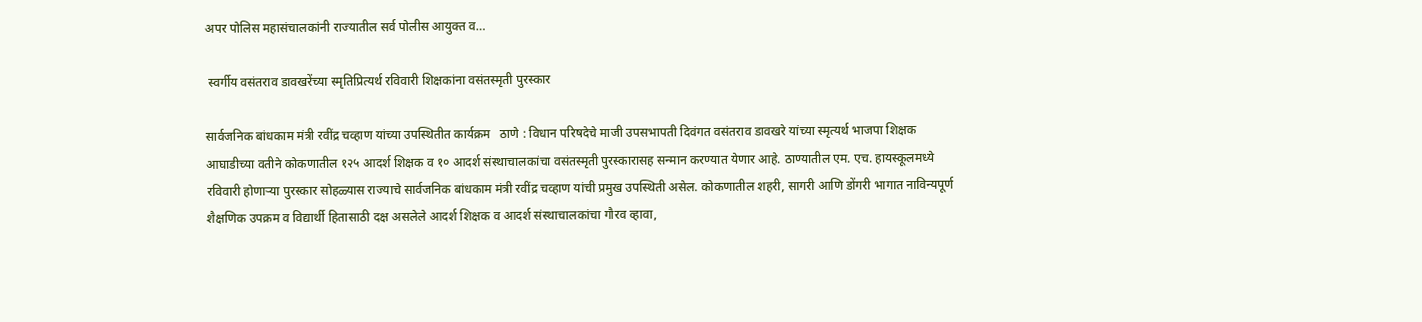अपर पोलिस महासंचालकांनी राज्यातील सर्व पोलीस आयुक्त व…

 स्वर्गीय वसंतराव डावखरेंच्या स्मृतिप्रित्यर्थ रविवारी शिक्षकांना वसंतस्मृती पुरस्कार

सार्वजनिक बांधकाम मंत्री रवींद्र चव्हाण यांच्या उपस्थितीत कार्यक्रम   ठाणे : विधान परिषदेचे माजी उपसभापती दिवंगत वसंतराव डावखरे यांच्या स्मृत्यर्थ भाजपा शिक्षक आघाडीच्या वतीने कोकणातील १२५ आदर्श शिक्षक व १० आदर्श संस्थाचालकांचा वसंतस्मृती पुरस्कारासह सन्मान करण्यात येणार आहे. ठाण्यातील एम. एच. हायस्कूलमध्ये रविवारी होणाऱ्या पुरस्कार सोहळ्यास राज्याचे सार्वजनिक बांधकाम मंत्री रवींद्र चव्हाण यांची प्रमुख उपस्थिती असेल. कोकणातील शहरी, सागरी आणि डोंगरी भागात नाविन्यपूर्ण शैक्षणिक उपक्रम व विद्यार्थी हितासाठी दक्ष असलेले आदर्श शिक्षक व आदर्श संस्थाचालकांचा गौरव व्हावा,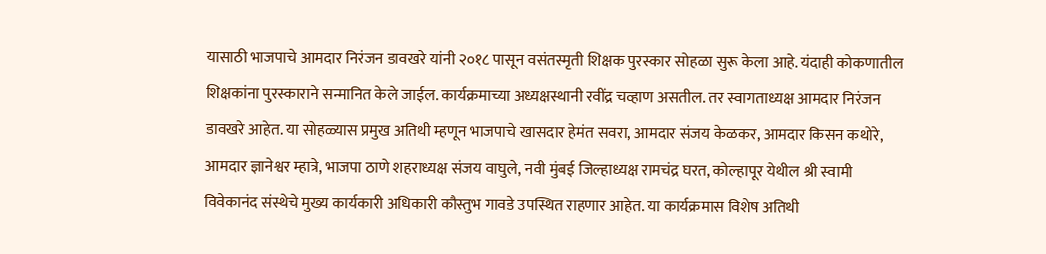यासाठी भाजपाचे आमदार निरंजन डावखरे यांनी २०१८ पासून वसंतस्मृती शिक्षक पुरस्कार सोहळा सुरू केला आहे. यंदाही कोकणातील शिक्षकांना पुरस्काराने सन्मानित केले जाईल. कार्यक्रमाच्या अध्यक्षस्थानी रवींद्र चव्हाण असतील. तर स्वागताध्यक्ष आमदार निरंजन डावखरे आहेत. या सोहळ्यास प्रमुख अतिथी म्हणून भाजपाचे खासदार हेमंत सवरा, आमदार संजय केळकर, आमदार किसन कथोरे, आमदार ज्ञानेश्वर म्हात्रे, भाजपा ठाणे शहराध्यक्ष संजय वाघुले, नवी मुंबई जिल्हाध्यक्ष रामचंद्र घरत, कोल्हापूर येथील श्री स्वामी विवेकानंद संस्थेचे मुख्य कार्यकारी अधिकारी कौस्तुभ गावडे उपस्थित राहणार आहेत. या कार्यक्रमास विशेष अतिथी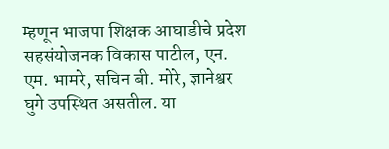म्हणून भाजपा शिक्षक आघाडीचे प्रदेश सहसंयोजनक विकास पाटील, एन. एम. भामरे, सचिन बी. मोरे, ज्ञानेश्वर घुगे उपस्थित असतील. या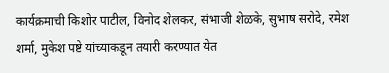कार्यक्रमाची किशोर पाटील, विनोद शेलकर, संभाजी शेळके, सुभाष सरोदे, रमेश शर्मा, मुकेश पष्टे यांच्याकडून तयारी करण्यात येत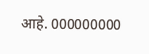आहे. 000000000